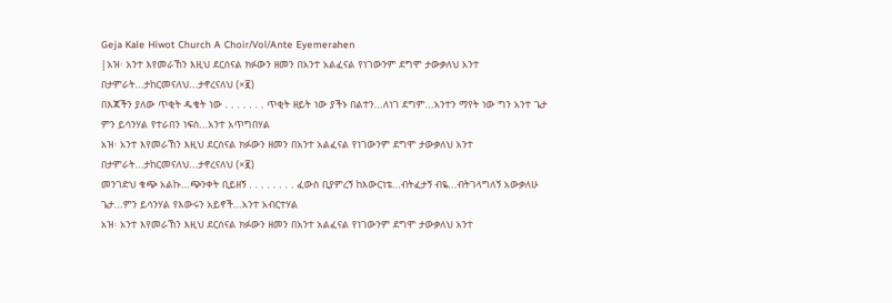Geja Kale Hiwot Church A Choir/Vol/Ante Eyemerahen
|አዝ፡ አንተ እየመራኸን እዚህ ደርሰናል ክፉውን ዘመን በአንተ አልፈናል የነገውንም ደግሞ ታውቃለህ አንተ በታምራት...ታከርመናለህ...ታኖረናለህ (×፪)
በእጃችን ያለው ጥቂት ዱቄት ነው . . . . . . . ጥቂት ዘይት ነው ያችኑ በልተን...ለነገ ደግም...አንተን ማየት ነው ግን አንተ ጌታ ምን ይሳንሃል የተራበን ነፍስ...አንተ አጥግበሃል
አዝ፡ አንተ እየመራኸን እዚህ ደርሰናል ክፉውን ዘመን በአንተ አልፈናል የነገውንም ደግሞ ታውቃለህ አንተ በታምራት...ታከርመናለህ...ታኖረናለህ (×፪)
መንገድህ ቁጭ አልኩ...ጭንቀት ቢይዘኝ . . . . . . . . ፈውስ ቢያምረኝ ከእውርነቴ...ብትፈታኝ ብዬ...ብትገላግለኝ አውቃለሁ ጌታ...ምን ይሳንሃል የእውሩን አይኖች...አንተ አብርተሃል
አዝ፡ አንተ እየመራኸን እዚህ ደርሰናል ክፉውን ዘመን በአንተ አልፈናል የነገውንም ደግሞ ታውቃለህ አንተ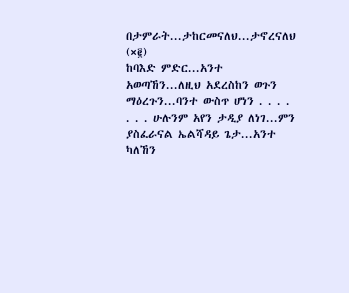በታምራት...ታከርመናለህ...ታኖረናለህ (×፪)
ከባእድ ምድር...አንተ አወጣኸን...ለዚህ አደረስከን ወጉን ማዕረጉን...ባንተ ውስጥ ሆነን . . . . . . . ሁሉንም አየን ታዲያ ለነገ...ምን ያስፈራናል ኤልሻዳይ ጌታ...አንተ ካለኸን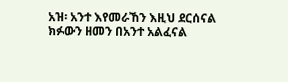አዝ፡ አንተ እየመራኸን እዚህ ደርሰናል ክፉውን ዘመን በአንተ አልፈናል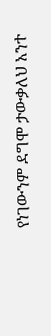የነገውንም ደግሞ ታውቃለህ አንተ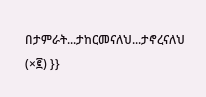በታምራት...ታከርመናለህ...ታኖረናለህ (×፪) }}